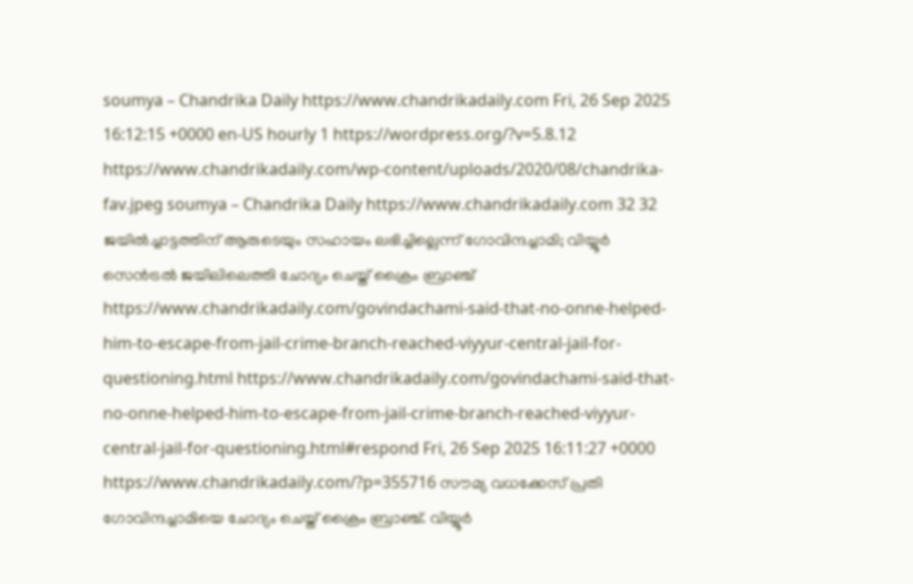soumya – Chandrika Daily https://www.chandrikadaily.com Fri, 26 Sep 2025 16:12:15 +0000 en-US hourly 1 https://wordpress.org/?v=5.8.12 https://www.chandrikadaily.com/wp-content/uploads/2020/08/chandrika-fav.jpeg soumya – Chandrika Daily https://www.chandrikadaily.com 32 32 ജയില്‍ച്ചാട്ടത്തിന് ആരുടെയും സഹായം ലഭിച്ചില്ലെന്ന് ഗോവിന്ദച്ചാമി; വിയ്യൂര്‍ സെന്‍ട്രല്‍ ജയിലിലെത്തി ചോദ്യം ചെയ്ത് ക്രൈം ബ്രാഞ്ച് https://www.chandrikadaily.com/govindachami-said-that-no-onne-helped-him-to-escape-from-jail-crime-branch-reached-viyyur-central-jail-for-questioning.html https://www.chandrikadaily.com/govindachami-said-that-no-onne-helped-him-to-escape-from-jail-crime-branch-reached-viyyur-central-jail-for-questioning.html#respond Fri, 26 Sep 2025 16:11:27 +0000 https://www.chandrikadaily.com/?p=355716 സൗമ്യ വധക്കേസ് പ്രതി ഗോവിന്ദച്ചാമിയെ ചോദ്യം ചെയ്ത് ക്രൈം ബ്രാഞ്ച്. വിയ്യൂര്‍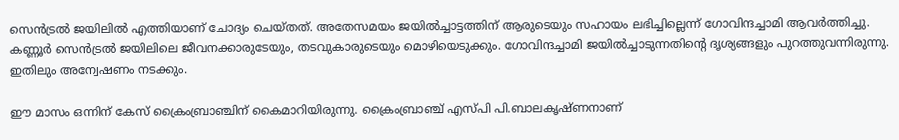സെന്‍ട്രല്‍ ജയിലില്‍ എത്തിയാണ് ചോദ്യം ചെയ്തത്. അതേസമയം ജയില്‍ച്ചാട്ടത്തിന് ആരുടെയും സഹായം ലഭിച്ചില്ലെന്ന് ഗോവിന്ദച്ചാമി ആവര്‍ത്തിച്ചു. കണ്ണൂര്‍ സെന്‍ട്രല്‍ ജയിലിലെ ജീവനക്കാരുടേയും, തടവുകാരുടെയും മൊഴിയെടുക്കും. ഗോവിന്ദച്ചാമി ജയില്‍ച്ചാടുന്നതിന്റെ ദൃശ്യങ്ങളും പുറത്തുവന്നിരുന്നു. ഇതിലും അന്വേഷണം നടക്കും.

ഈ മാസം ഒന്നിന് കേസ് ക്രൈംബ്രാഞ്ചിന് കൈമാറിയിരുന്നു. ക്രൈംബ്രാഞ്ച് എസ്പി പി.ബാലകൃഷ്ണനാണ്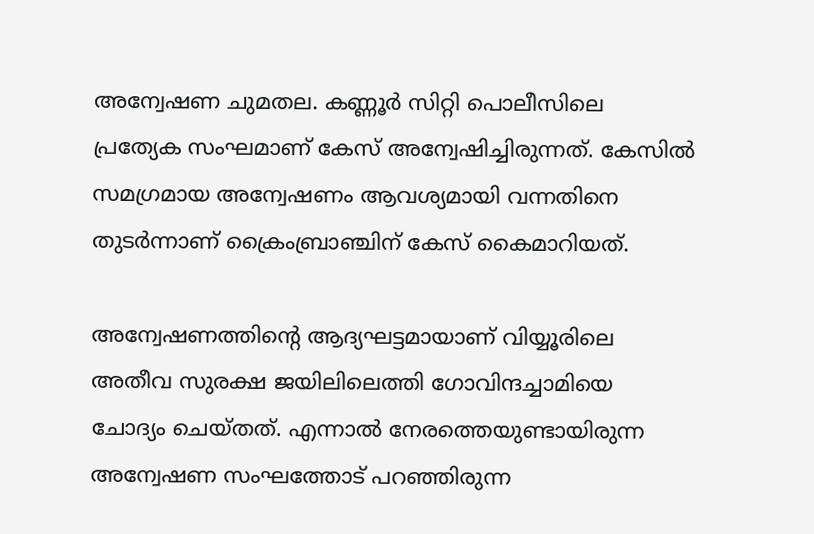അന്വേഷണ ചുമതല. കണ്ണൂര്‍ സിറ്റി പൊലീസിലെ പ്രത്യേക സംഘമാണ് കേസ് അന്വേഷിച്ചിരുന്നത്. കേസില്‍ സമഗ്രമായ അന്വേഷണം ആവശ്യമായി വന്നതിനെ തുടര്‍ന്നാണ് ക്രൈംബ്രാഞ്ചിന് കേസ് കൈമാറിയത്.

അന്വേഷണത്തിന്റെ ആദ്യഘട്ടമായാണ് വിയ്യൂരിലെ അതീവ സുരക്ഷ ജയിലിലെത്തി ഗോവിന്ദച്ചാമിയെ ചോദ്യം ചെയ്തത്. എന്നാല്‍ നേരത്തെയുണ്ടായിരുന്ന അന്വേഷണ സംഘത്തോട് പറഞ്ഞിരുന്ന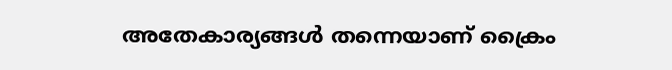അതേകാര്യങ്ങള്‍ തന്നെയാണ് ക്രൈം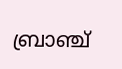ബ്രാഞ്ച്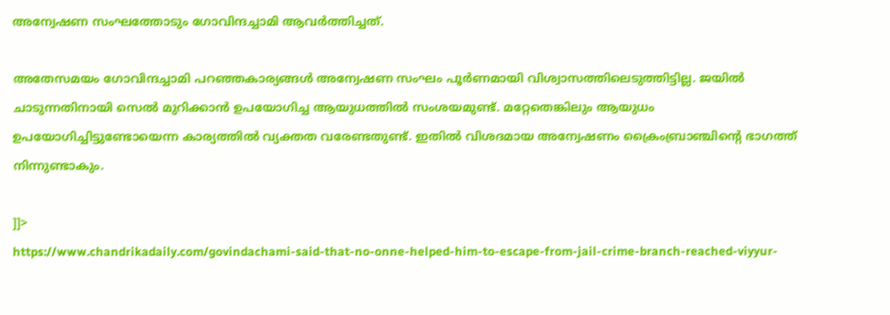അന്വേഷണ സംഘത്തോടും ഗോവിന്ദച്ചാമി ആവര്‍ത്തിച്ചത്.

അതേസമയം ഗോവിന്ദച്ചാമി പറഞ്ഞകാര്യങ്ങള്‍ അന്വേഷണ സംഘം പൂര്‍ണമായി വിശ്വാസത്തിലെടുത്തിട്ടില്ല. ജയില്‍ ചാടുന്നതിനായി സെല്‍ മുറിക്കാന്‍ ഉപയോഗിച്ച ആയുധത്തില്‍ സംശയമുണ്ട്. മറ്റേതെങ്കിലും ആയുധം ഉപയോഗിച്ചിട്ടുണ്ടോയെന്ന കാര്യത്തില്‍ വ്യക്തത വരേണ്ടതുണ്ട്. ഇതില്‍ വിശദമായ അന്വേഷണം ക്രൈംബ്രാഞ്ചിന്റെ ഭാഗത്ത് നിന്നുണ്ടാകും.

]]>
https://www.chandrikadaily.com/govindachami-said-that-no-onne-helped-him-to-escape-from-jail-crime-branch-reached-viyyur-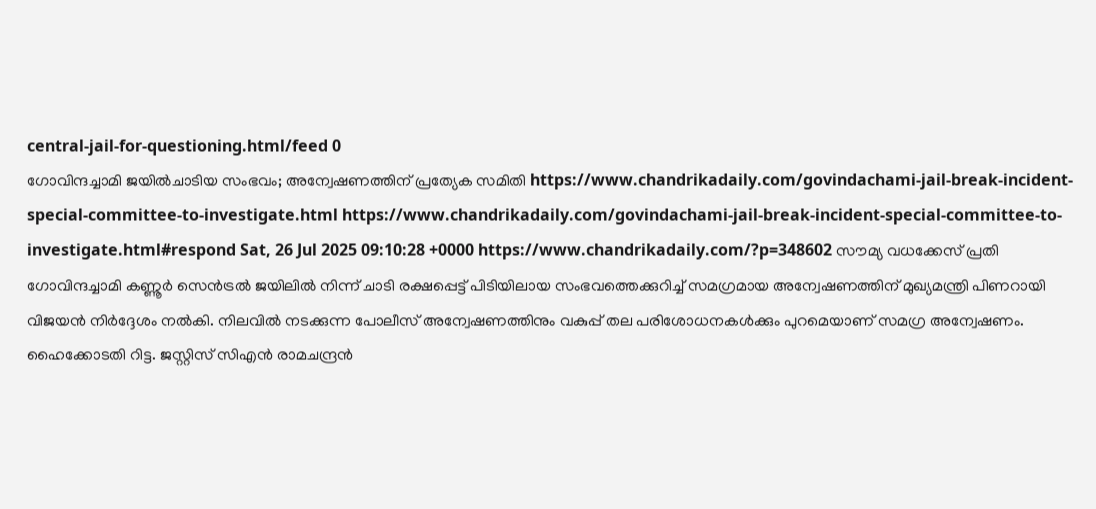central-jail-for-questioning.html/feed 0
ഗോവിന്ദച്ചാമി ജയില്‍ചാടിയ സംഭവം; അന്വേഷണത്തിന് പ്രത്യേക സമിതി https://www.chandrikadaily.com/govindachami-jail-break-incident-special-committee-to-investigate.html https://www.chandrikadaily.com/govindachami-jail-break-incident-special-committee-to-investigate.html#respond Sat, 26 Jul 2025 09:10:28 +0000 https://www.chandrikadaily.com/?p=348602 സൗമ്യ വധക്കേസ് പ്രതി ഗോവിന്ദച്ചാമി കണ്ണൂര്‍ സെന്‍ട്രല്‍ ജയിലില്‍ നിന്ന് ചാടി രക്ഷപ്പെട്ട് പിടിയിലായ സംഭവത്തെക്കുറിച്ച് സമഗ്രമായ അന്വേഷണത്തിന് മുഖ്യമന്ത്രി പിണറായി വിജയന്‍ നിര്‍ദ്ദേശം നല്‍കി. നിലവില്‍ നടക്കുന്ന പോലീസ് അന്വേഷണത്തിനും വകുപ്പ് തല പരിശോധനകള്‍ക്കും പുറമെയാണ് സമഗ്ര അന്വേഷണം. ഹൈക്കോടതി റിട്ട. ജസ്റ്റിസ് സിഎന്‍ രാമചന്ദ്രന്‍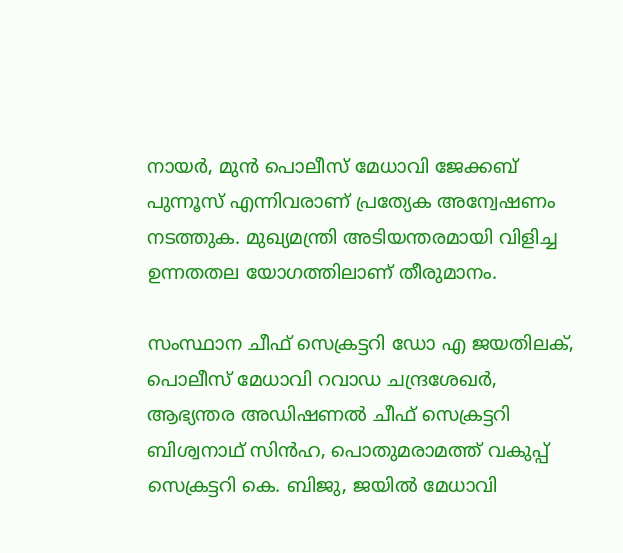നായര്‍, മുന്‍ പൊലീസ് മേധാവി ജേക്കബ് പുന്നൂസ് എന്നിവരാണ് പ്രത്യേക അന്വേഷണം നടത്തുക. മുഖ്യമന്ത്രി അടിയന്തരമായി വിളിച്ച ഉന്നതതല യോഗത്തിലാണ് തീരുമാനം.

സംസ്ഥാന ചീഫ് സെക്രട്ടറി ഡോ എ ജയതിലക്, പൊലീസ് മേധാവി റവാഡ ചന്ദ്രശേഖര്‍, ആഭ്യന്തര അഡിഷണല്‍ ചീഫ് സെക്രട്ടറി ബിശ്വനാഥ് സിന്‍ഹ, പൊതുമരാമത്ത് വകുപ്പ് സെക്രട്ടറി കെ. ബിജു, ജയില്‍ മേധാവി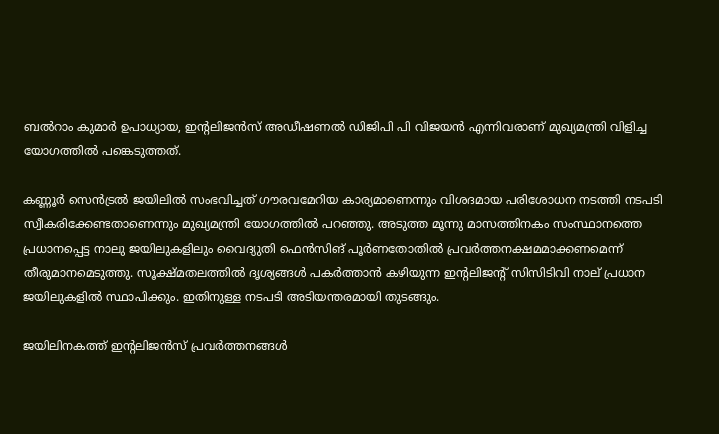ബല്‍റാം കുമാര്‍ ഉപാധ്യായ, ഇന്റലിജന്‍സ് അഡീഷണല്‍ ഡിജിപി പി വിജയന്‍ എന്നിവരാണ് മുഖ്യമന്ത്രി വിളിച്ച യോഗത്തില്‍ പങ്കെടുത്തത്.

കണ്ണൂര്‍ സെന്‍ട്രല്‍ ജയിലില്‍ സംഭവിച്ചത് ഗൗരവമേറിയ കാര്യമാണെന്നും വിശദമായ പരിശോധന നടത്തി നടപടി സ്വീകരിക്കേണ്ടതാണെന്നും മുഖ്യമന്ത്രി യോഗത്തില്‍ പറഞ്ഞു. അടുത്ത മൂന്നു മാസത്തിനകം സംസ്ഥാനത്തെ പ്രധാനപ്പെട്ട നാലു ജയിലുകളിലും വൈദ്യുതി ഫെന്‍സിങ് പൂര്‍ണതോതില്‍ പ്രവര്‍ത്തനക്ഷമമാക്കണമെന്ന് തീരുമാനമെടുത്തു. സൂക്ഷ്മതലത്തില്‍ ദൃശ്യങ്ങള്‍ പകര്‍ത്താന്‍ കഴിയുന്ന ഇന്റലിജന്റ് സിസിടിവി നാല് പ്രധാന ജയിലുകളില്‍ സ്ഥാപിക്കും. ഇതിനുള്ള നടപടി അടിയന്തരമായി തുടങ്ങും.

ജയിലിനകത്ത് ഇന്റലിജന്‍സ് പ്രവര്‍ത്തനങ്ങള്‍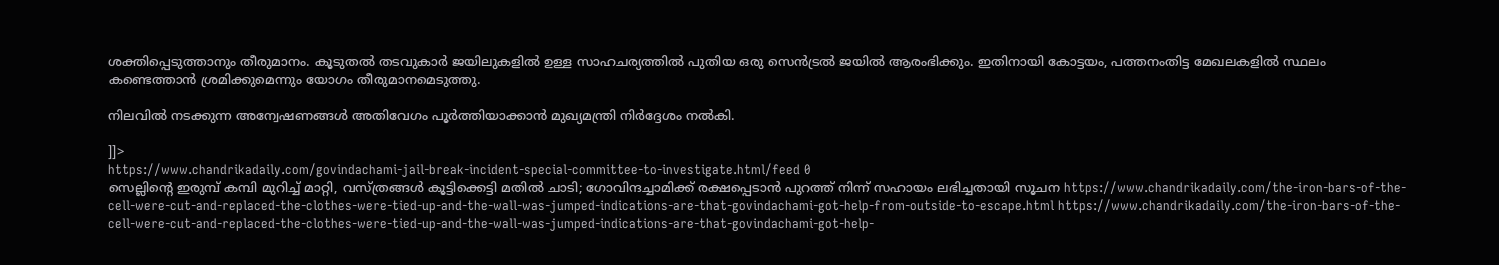ശക്തിപ്പെടുത്താനും തീരുമാനം. കൂടുതല്‍ തടവുകാര്‍ ജയിലുകളില്‍ ഉള്ള സാഹചര്യത്തില്‍ പുതിയ ഒരു സെന്‍ട്രല്‍ ജയില്‍ ആരംഭിക്കും. ഇതിനായി കോട്ടയം, പത്തനംതിട്ട മേഖലകളില്‍ സ്ഥലം കണ്ടെത്താന്‍ ശ്രമിക്കുമെന്നും യോഗം തീരുമാനമെടുത്തു.

നിലവില്‍ നടക്കുന്ന അന്വേഷണങ്ങള്‍ അതിവേഗം പൂര്‍ത്തിയാക്കാന്‍ മുഖ്യമന്ത്രി നിര്‍ദ്ദേശം നല്‍കി.

]]>
https://www.chandrikadaily.com/govindachami-jail-break-incident-special-committee-to-investigate.html/feed 0
സെല്ലിന്റെ ഇരുമ്പ് കമ്പി മുറിച്ച് മാറ്റി, വസ്ത്രങ്ങള്‍ കൂട്ടിക്കെട്ടി മതില്‍ ചാടി; ഗോവിന്ദച്ചാമിക്ക് രക്ഷപ്പെടാന്‍ പുറത്ത് നിന്ന് സഹായം ലഭിച്ചതായി സൂചന https://www.chandrikadaily.com/the-iron-bars-of-the-cell-were-cut-and-replaced-the-clothes-were-tied-up-and-the-wall-was-jumped-indications-are-that-govindachami-got-help-from-outside-to-escape.html https://www.chandrikadaily.com/the-iron-bars-of-the-cell-were-cut-and-replaced-the-clothes-were-tied-up-and-the-wall-was-jumped-indications-are-that-govindachami-got-help-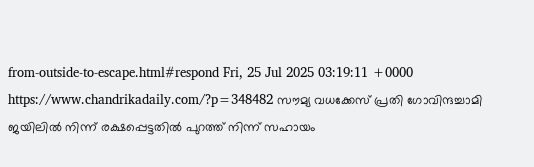from-outside-to-escape.html#respond Fri, 25 Jul 2025 03:19:11 +0000 https://www.chandrikadaily.com/?p=348482 സൗമ്യ വധക്കേസ് പ്രതി ഗോവിന്ദച്ചാമി ജയിലില്‍ നിന്ന് രക്ഷപ്പെട്ടതില്‍ പുറത്ത് നിന്ന് സഹായം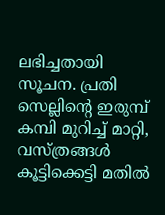ലഭിച്ചതായി സൂചന. പ്രതി സെല്ലിന്റെ ഇരുമ്പ് കമ്പി മുറിച്ച് മാറ്റി, വസ്ത്രങ്ങള്‍ കൂട്ടിക്കെട്ടി മതില്‍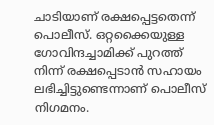ചാടിയാണ് രക്ഷപ്പെട്ടതെന്ന് പൊലീസ്. ഒറ്റക്കൈയുള്ള ഗോവിന്ദച്ചാമിക്ക് പുറത്ത് നിന്ന് രക്ഷപ്പെടാന്‍ സഹായം ലഭിച്ചിട്ടുണ്ടെന്നാണ് പൊലീസ് നിഗമനം.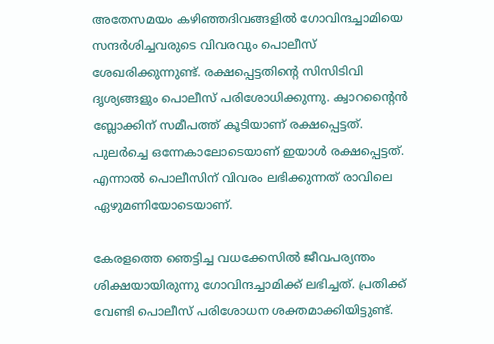അതേസമയം കഴിഞ്ഞദിവങ്ങളില്‍ ഗോവിന്ദച്ചാമിയെ സന്ദര്‍ശിച്ചവരുടെ വിവരവും പൊലീസ് ശേഖരിക്കുന്നുണ്ട്. രക്ഷപ്പെട്ടതിന്റെ സിസിടിവി ദൃശ്യങ്ങളും പൊലീസ് പരിശോധിക്കുന്നു. ക്വാറന്റൈന്‍ ബ്ലോക്കിന് സമീപത്ത് കൂടിയാണ് രക്ഷപ്പെട്ടത്. പുലര്‍ച്ചെ ഒന്നേകാലോടെയാണ് ഇയാള്‍ രക്ഷപ്പെട്ടത്. എന്നാല്‍ പൊലീസിന് വിവരം ലഭിക്കുന്നത് രാവിലെ ഏഴുമണിയോടെയാണ്.

കേരളത്തെ ഞെട്ടിച്ച വധക്കേസില്‍ ജീവപര്യന്തം ശിക്ഷയായിരുന്നു ഗോവിന്ദച്ചാമിക്ക് ലഭിച്ചത്. പ്രതിക്ക് വേണ്ടി പൊലീസ് പരിശോധന ശക്തമാക്കിയിട്ടുണ്ട്.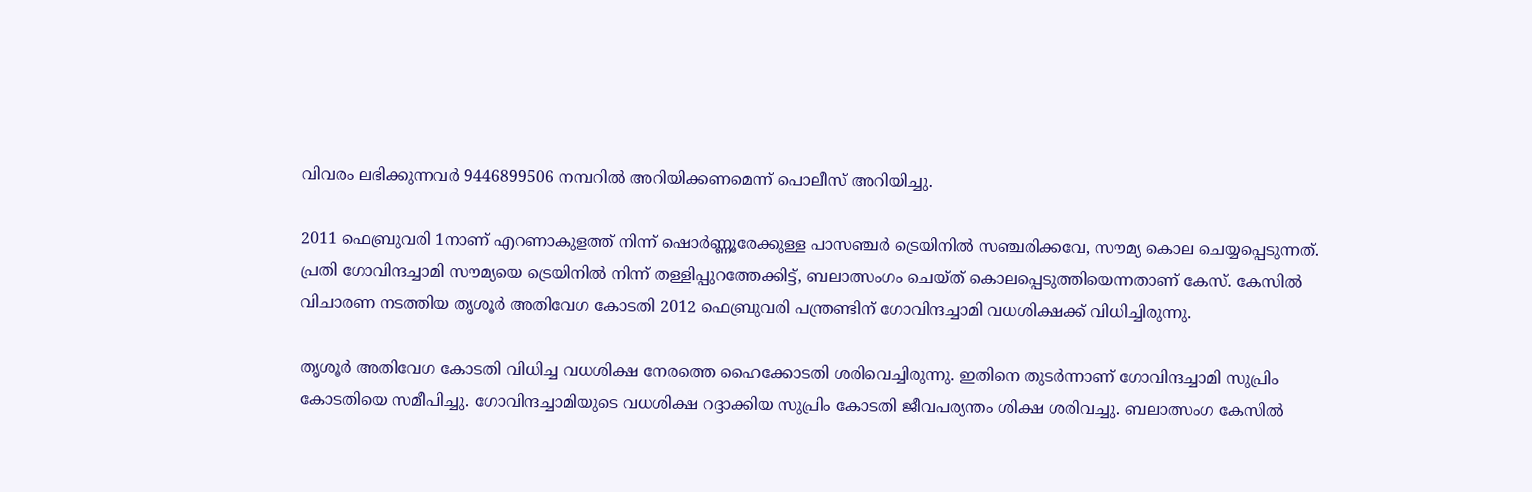വിവരം ലഭിക്കുന്നവര്‍ 9446899506 നമ്പറില്‍ അറിയിക്കണമെന്ന് പൊലീസ് അറിയിച്ചു.

2011 ഫെബ്രുവരി 1നാണ് എറണാകുളത്ത് നിന്ന് ഷൊര്‍ണ്ണൂരേക്കുള്ള പാസഞ്ചര്‍ ട്രെയിനില്‍ സഞ്ചരിക്കവേ, സൗമ്യ കൊല ചെയ്യപ്പെടുന്നത്. പ്രതി ഗോവിന്ദച്ചാമി സൗമ്യയെ ട്രെയിനില്‍ നിന്ന് തള്ളിപ്പുറത്തേക്കിട്ട്, ബലാത്സംഗം ചെയ്ത് കൊലപ്പെടുത്തിയെന്നതാണ് കേസ്. കേസില്‍ വിചാരണ നടത്തിയ തൃശൂര്‍ അതിവേഗ കോടതി 2012 ഫെബ്രുവരി പന്ത്രണ്ടിന് ഗോവിന്ദച്ചാമി വധശിക്ഷക്ക് വിധിച്ചിരുന്നു.

തൃശൂര്‍ അതിവേഗ കോടതി വിധിച്ച വധശിക്ഷ നേരത്തെ ഹൈക്കോടതി ശരിവെച്ചിരുന്നു. ഇതിനെ തുടര്‍ന്നാണ് ഗോവിന്ദച്ചാമി സുപ്രിം കോടതിയെ സമീപിച്ചു. ഗോവിന്ദച്ചാമിയുടെ വധശിക്ഷ റദ്ദാക്കിയ സുപ്രിം കോടതി ജീവപര്യന്തം ശിക്ഷ ശരിവച്ചു. ബലാത്സംഗ കേസില്‍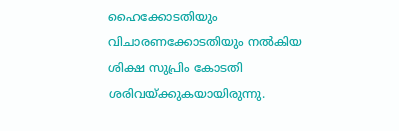ഹൈക്കോടതിയും വിചാരണക്കോടതിയും നല്‍കിയ ശിക്ഷ സുപ്രിം കോടതി ശരിവയ്ക്കുകയായിരുന്നു.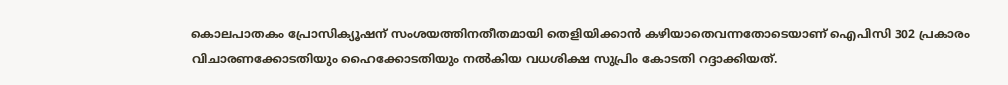കൊലപാതകം പ്രോസിക്യൂഷന് സംശയത്തിനതീതമായി തെളിയിക്കാന്‍ കഴിയാതെവന്നതോടെയാണ് ഐപിസി 302 പ്രകാരം വിചാരണക്കോടതിയും ഹൈക്കോടതിയും നല്‍കിയ വധശിക്ഷ സുപ്രിം കോടതി റദ്ദാക്കിയത്.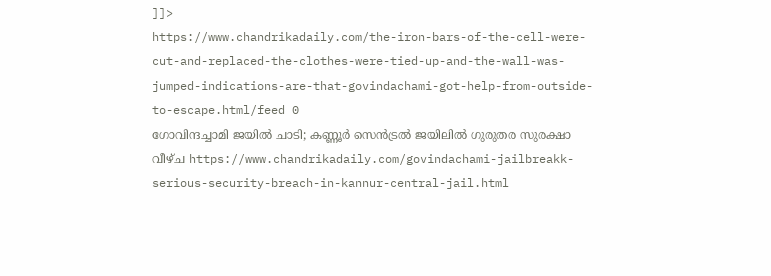]]>
https://www.chandrikadaily.com/the-iron-bars-of-the-cell-were-cut-and-replaced-the-clothes-were-tied-up-and-the-wall-was-jumped-indications-are-that-govindachami-got-help-from-outside-to-escape.html/feed 0
ഗോവിന്ദച്ചാമി ജയില്‍ ചാടി; കണ്ണൂര്‍ സെന്‍ട്രല്‍ ജയിലില്‍ ഗുരുതര സുരക്ഷാ വീഴ്ച https://www.chandrikadaily.com/govindachami-jailbreakk-serious-security-breach-in-kannur-central-jail.html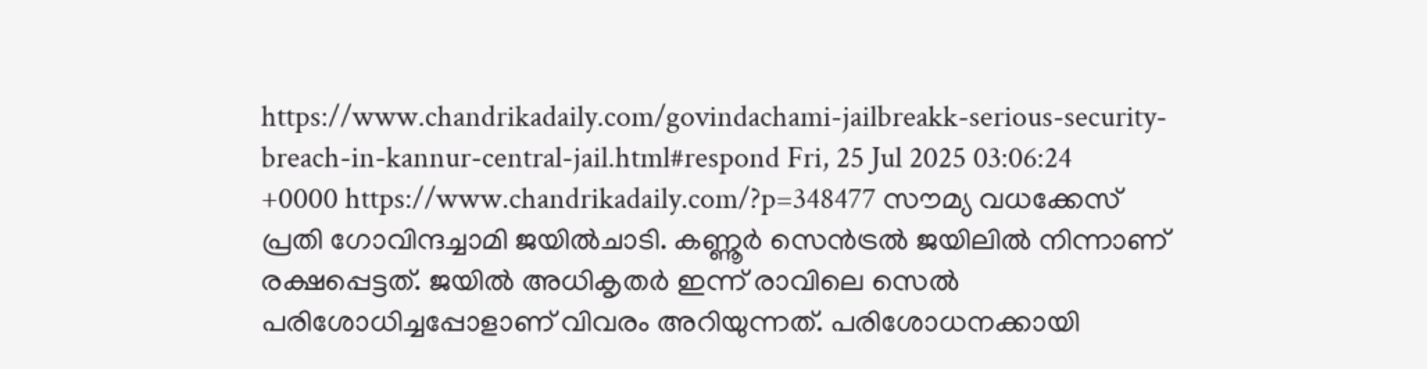https://www.chandrikadaily.com/govindachami-jailbreakk-serious-security-breach-in-kannur-central-jail.html#respond Fri, 25 Jul 2025 03:06:24 +0000 https://www.chandrikadaily.com/?p=348477 സൗമ്യ വധക്കേസ് പ്രതി ഗോവിന്ദച്ചാമി ജയില്‍ചാടി. കണ്ണൂര്‍ സെന്‍ട്രല്‍ ജയിലില്‍ നിന്നാണ് രക്ഷപ്പെട്ടത്. ജയില്‍ അധികൃതര്‍ ഇന്ന് രാവിലെ സെല്‍ പരിശോധിച്ചപ്പോളാണ് വിവരം അറിയുന്നത്. പരിശോധനക്കായി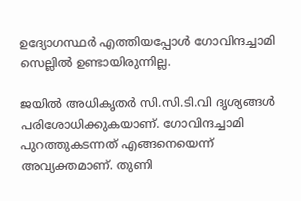ഉദ്യോഗസ്ഥര്‍ എത്തിയപ്പോള്‍ ഗോവിന്ദച്ചാമി സെല്ലില്‍ ഉണ്ടായിരുന്നില്ല.

ജയില്‍ അധികൃതര്‍ സി.സി.ടി.വി ദൃശ്യങ്ങള്‍ പരിശോധിക്കുകയാണ്. ഗോവിന്ദച്ചാമി പുറത്തുകടന്നത് എങ്ങനെയെന്ന് അവ്യക്തമാണ്. തുണി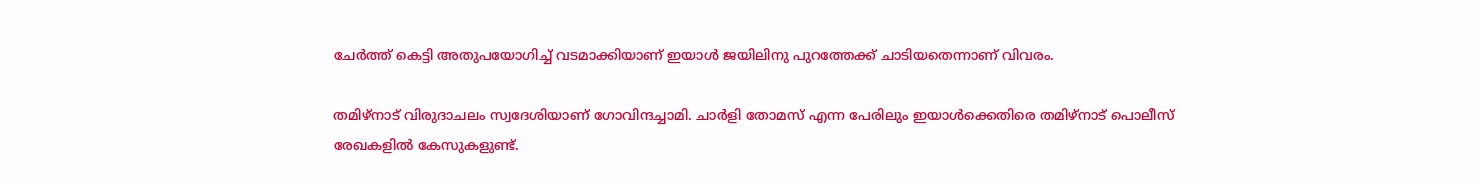ചേര്‍ത്ത് കെട്ടി അതുപയോഗിച്ച് വടമാക്കിയാണ് ഇയാള്‍ ജയിലിനു പുറത്തേക്ക് ചാടിയതെന്നാണ് വിവരം.

തമിഴ്‌നാട് വിരുദാചലം സ്വദേശിയാണ് ഗോവിന്ദച്ചാമി. ചാര്‍ളി തോമസ് എന്ന പേരിലും ഇയാള്‍ക്കെതിരെ തമിഴ്‌നാട് പൊലീസ് രേഖകളില്‍ കേസുകളുണ്ട്.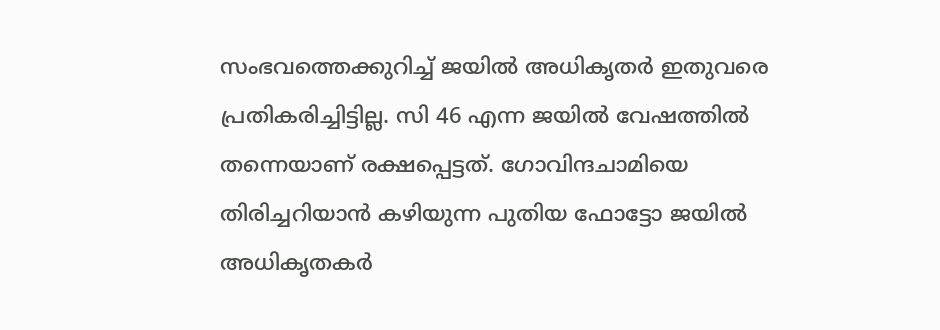സംഭവത്തെക്കുറിച്ച് ജയില്‍ അധികൃതര്‍ ഇതുവരെ പ്രതികരിച്ചിട്ടില്ല. സി 46 എന്ന ജയില്‍ വേഷത്തില്‍ തന്നെയാണ് രക്ഷപ്പെട്ടത്. ഗോവിന്ദചാമിയെ തിരിച്ചറിയാന്‍ കഴിയുന്ന പുതിയ ഫോട്ടോ ജയില്‍ അധികൃതകര്‍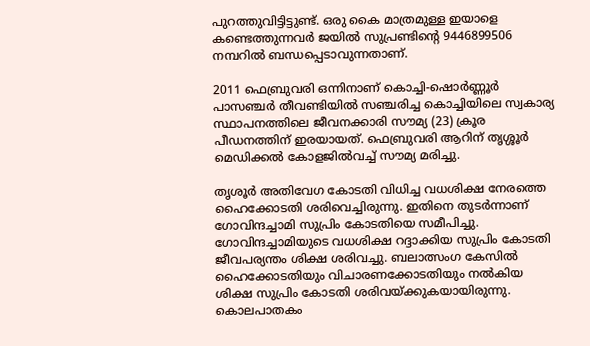പുറത്തുവിട്ടിട്ടുണ്ട്. ഒരു കൈ മാത്രമുള്ള ഇയാളെ കണ്ടെത്തുന്നവര്‍ ജയില്‍ സുപ്രണ്ടിന്റെ 9446899506 നമ്പറില്‍ ബന്ധപ്പെടാവുന്നതാണ്.

2011 ഫെബ്രുവരി ഒന്നിനാണ് കൊച്ചി-ഷൊര്‍ണ്ണൂര്‍ പാസഞ്ചര്‍ തീവണ്ടിയില്‍ സഞ്ചരിച്ച കൊച്ചിയിലെ സ്വകാര്യ സ്ഥാപനത്തിലെ ജീവനക്കാരി സൗമ്യ (23) ക്രൂര പീഡനത്തിന് ഇരയായത്. ഫെബ്രുവരി ആറിന് തൃശ്ശൂര്‍ മെഡിക്കല്‍ കോളജില്‍വച്ച് സൗമ്യ മരിച്ചു.

തൃശൂര്‍ അതിവേഗ കോടതി വിധിച്ച വധശിക്ഷ നേരത്തെ ഹൈക്കോടതി ശരിവെച്ചിരുന്നു. ഇതിനെ തുടര്‍ന്നാണ് ഗോവിന്ദച്ചാമി സുപ്രിം കോടതിയെ സമീപിച്ചു. ഗോവിന്ദച്ചാമിയുടെ വധശിക്ഷ റദ്ദാക്കിയ സുപ്രിം കോടതി ജീവപര്യന്തം ശിക്ഷ ശരിവച്ചു. ബലാത്സംഗ കേസില്‍ ഹൈക്കോടതിയും വിചാരണക്കോടതിയും നല്‍കിയ ശിക്ഷ സുപ്രിം കോടതി ശരിവയ്ക്കുകയായിരുന്നു. കൊലപാതകം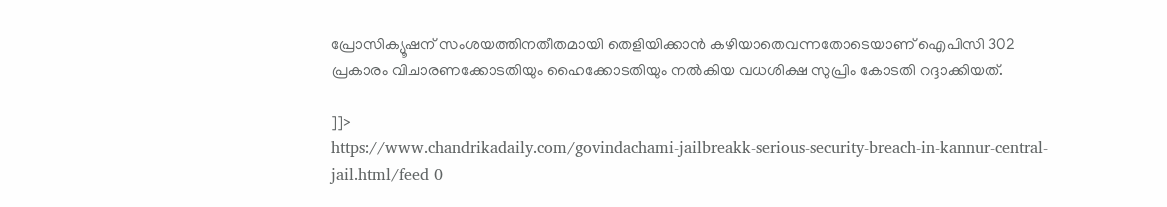പ്രോസിക്യൂഷന് സംശയത്തിനതീതമായി തെളിയിക്കാന്‍ കഴിയാതെവന്നതോടെയാണ് ഐപിസി 302 പ്രകാരം വിചാരണക്കോടതിയും ഹൈക്കോടതിയും നല്‍കിയ വധശിക്ഷ സുപ്രിം കോടതി റദ്ദാക്കിയത്.

]]>
https://www.chandrikadaily.com/govindachami-jailbreakk-serious-security-breach-in-kannur-central-jail.html/feed 0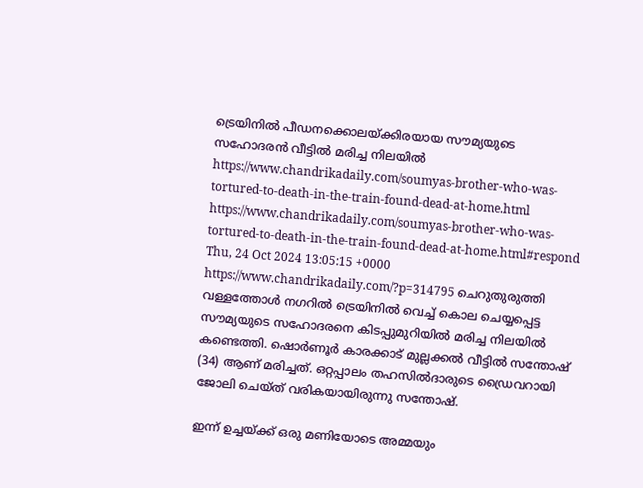ട്രെയിനിൽ പീഡനക്കൊലയ്ക്കിരയായ സൗമ്യയുടെ സഹോദരൻ വീട്ടിൽ മരിച്ച നിലയിൽ https://www.chandrikadaily.com/soumyas-brother-who-was-tortured-to-death-in-the-train-found-dead-at-home.html https://www.chandrikadaily.com/soumyas-brother-who-was-tortured-to-death-in-the-train-found-dead-at-home.html#respond Thu, 24 Oct 2024 13:05:15 +0000 https://www.chandrikadaily.com/?p=314795 ചെറുതുരുത്തി വള്ളത്തോള്‍ നഗറില്‍ ട്രെയിനില്‍ വെച്ച് കൊല ചെയ്യപ്പെട്ട സൗമ്യയുടെ സഹോദരനെ കിടപ്പുമുറിയില്‍ മരിച്ച നിലയില്‍ കണ്ടെത്തി. ഷൊര്‍ണൂര്‍ കാരക്കാട് മുല്ലക്കല്‍ വീട്ടില്‍ സന്തോഷ് (34) ആണ് മരിച്ചത്. ഒറ്റപ്പാലം തഹസില്‍ദാരുടെ ഡ്രൈവറായി ജോലി ചെയ്ത് വരികയായിരുന്നു സന്തോഷ്.

ഇന്ന് ഉച്ചയ്ക്ക് ഒരു മണിയോടെ അമ്മയും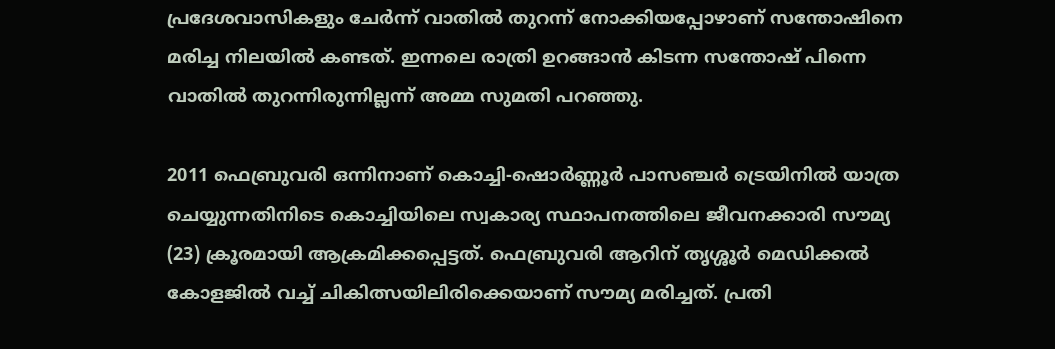പ്രദേശവാസികളും ചേര്‍ന്ന് വാതില്‍ തുറന്ന് നോക്കിയപ്പോഴാണ് സന്തോഷിനെ മരിച്ച നിലയില്‍ കണ്ടത്. ഇന്നലെ രാത്രി ഉറങ്ങാന്‍ കിടന്ന സന്തോഷ് പിന്നെ വാതില്‍ തുറന്നിരുന്നില്ലന്ന് അമ്മ സുമതി പറഞ്ഞു.

2011 ഫെബ്രുവരി ഒന്നിനാണ് കൊച്ചി-ഷൊര്‍ണ്ണൂര്‍ പാസഞ്ചര്‍ ട്രെയിനില്‍ യാത്ര ചെയ്യുന്നതിനിടെ കൊച്ചിയിലെ സ്വകാര്യ സ്ഥാപനത്തിലെ ജീവനക്കാരി സൗമ്യ (23) ക്രൂരമായി ആക്രമിക്കപ്പെട്ടത്. ഫെബ്രുവരി ആറിന് തൃശ്ശൂര്‍ മെഡിക്കല്‍ കോളജില്‍ വച്ച് ചികിത്സയിലിരിക്കെയാണ് സൗമ്യ മരിച്ചത്. പ്രതി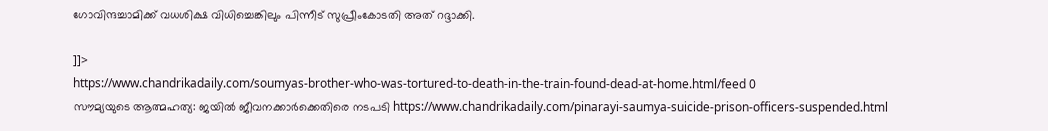ഗോവിന്ദച്ചാമിക്ക് വധശിക്ഷ വിധിച്ചെങ്കിലും പിന്നീട് സുപ്രീംകോടതി അത് റദ്ദാക്കി.

]]>
https://www.chandrikadaily.com/soumyas-brother-who-was-tortured-to-death-in-the-train-found-dead-at-home.html/feed 0
സൗമ്യയുടെ ആത്മഹത്യ: ജയില്‍ ജീവനക്കാര്‍ക്കെതിരെ നടപടി https://www.chandrikadaily.com/pinarayi-saumya-suicide-prison-officers-suspended.html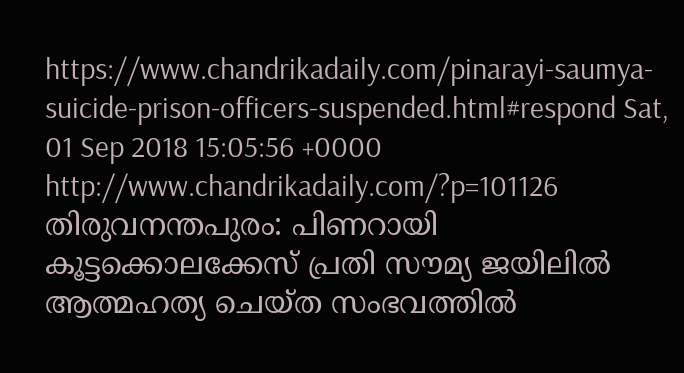https://www.chandrikadaily.com/pinarayi-saumya-suicide-prison-officers-suspended.html#respond Sat, 01 Sep 2018 15:05:56 +0000 http://www.chandrikadaily.com/?p=101126 തിരുവനന്തപുരം: പിണറായി കൂട്ടക്കൊലക്കേസ് പ്രതി സൗമ്യ ജയിലില്‍ ആത്മഹത്യ ചെയ്ത സംഭവത്തില്‍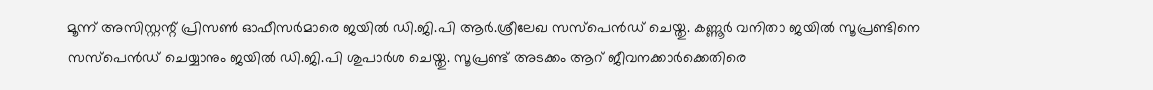മൂന്ന് അസിസ്റ്റന്റ് പ്രിസണ്‍ ഓഫീസര്‍മാരെ ജയില്‍ ഡി.ജി.പി ആര്‍.ശ്രീലേഖ സസ്‌പെന്‍ഡ് ചെയ്തു. കണ്ണൂര്‍ വനിതാ ജയില്‍ സൂപ്രണ്ടിനെ സസ്‌പെന്‍ഡ് ചെയ്യാനും ജയില്‍ ഡി.ജി.പി ശുപാര്‍ശ ചെയ്തു. സൂപ്രണ്ട് അടക്കം ആറ് ജീവനക്കാര്‍ക്കെതിരെ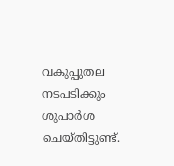വകുപ്പുതല നടപടിക്കും ശുപാര്‍ശ ചെയ്തിട്ടുണ്ട്.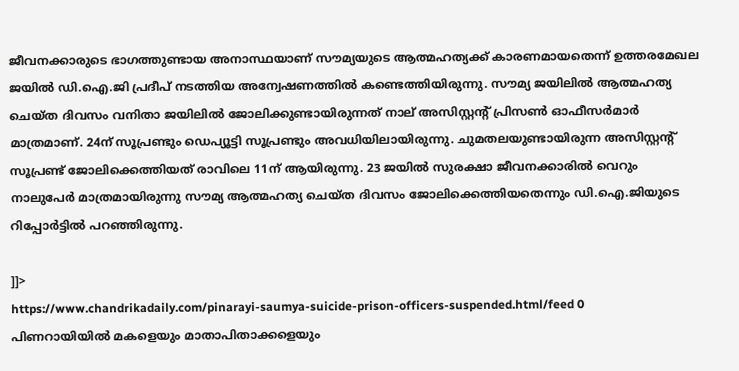ജീവനക്കാരുടെ ഭാഗത്തുണ്ടായ അനാസ്ഥയാണ് സൗമ്യയുടെ ആത്മഹത്യക്ക് കാരണമായതെന്ന് ഉത്തരമേഖല ജയില്‍ ഡി.ഐ.ജി പ്രദീപ് നടത്തിയ അന്വേഷണത്തില്‍ കണ്ടെത്തിയിരുന്നു. സൗമ്യ ജയിലില്‍ ആത്മഹത്യ ചെയ്ത ദിവസം വനിതാ ജയിലില്‍ ജോലിക്കുണ്ടായിരുന്നത് നാല് അസിസ്റ്റന്റ് പ്രിസണ്‍ ഓഫീസര്‍മാര്‍ മാത്രമാണ്. 24ന് സൂപ്രണ്ടും ഡെപ്യൂട്ടി സൂപ്രണ്ടും അവധിയിലായിരുന്നു. ചുമതലയുണ്ടായിരുന്ന അസിസ്റ്റന്റ് സൂപ്രണ്ട് ജോലിക്കെത്തിയത് രാവിലെ 11ന് ആയിരുന്നു. 23 ജയില്‍ സുരക്ഷാ ജീവനക്കാരില്‍ വെറും നാലുപേര്‍ മാത്രമായിരുന്നു സൗമ്യ ആത്മഹത്യ ചെയ്ത ദിവസം ജോലിക്കെത്തിയതെന്നും ഡി.ഐ.ജിയുടെ റിപ്പോര്‍ട്ടില്‍ പറഞ്ഞിരുന്നു.

]]>
https://www.chandrikadaily.com/pinarayi-saumya-suicide-prison-officers-suspended.html/feed 0
പിണറായിയില്‍ മകളെയും മാതാപിതാക്കളെയും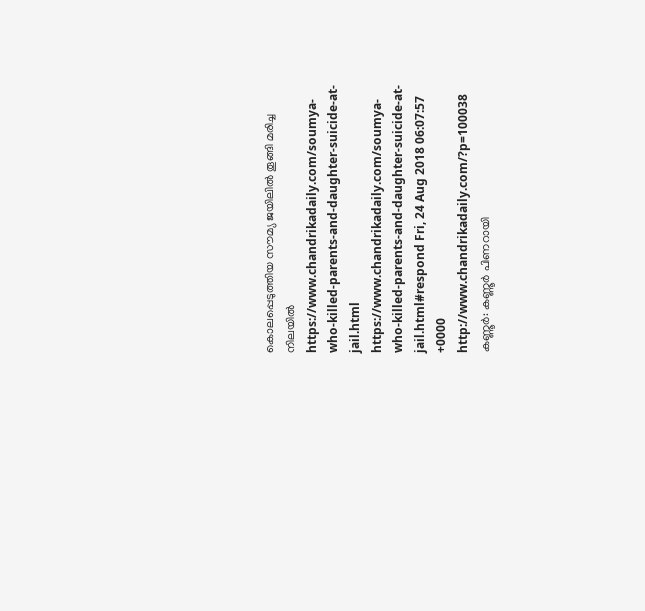കൊലപ്പെടുത്തിയ സൗമ്യ ജയിലില്‍ തൂങ്ങി മരിച്ച നിലയില്‍ https://www.chandrikadaily.com/soumya-who-killed-parents-and-daughter-suicide-at-jail.html https://www.chandrikadaily.com/soumya-who-killed-parents-and-daughter-suicide-at-jail.html#respond Fri, 24 Aug 2018 06:07:57 +0000 http://www.chandrikadaily.com/?p=100038 കണ്ണൂര്‍: കണ്ണൂര്‍ പിണറായി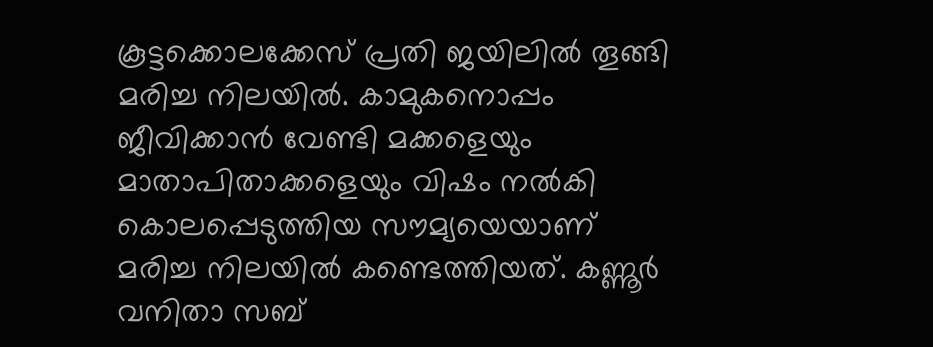കൂട്ടക്കൊലക്കേസ് പ്രതി ജയിലില്‍ തൂങ്ങി മരിച്ച നിലയില്‍. കാമുകനൊപ്പം ജീവിക്കാന്‍ വേണ്ടി മക്കളെയും മാതാപിതാക്കളെയും വിഷം നല്‍കി കൊലപ്പെടുത്തിയ സൗമ്യയെയാണ് മരിച്ച നിലയില്‍ കണ്ടെത്തിയത്. കണ്ണൂര്‍ വനിതാ സബ്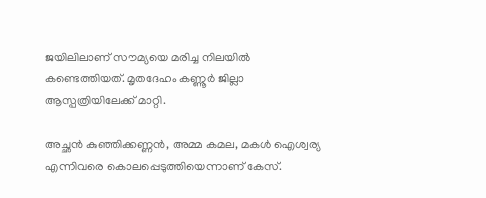ജയിലിലാണ് സൗമ്യയെ മരിച്ച നിലയില്‍ കണ്ടെത്തിയത്. മൃതദേഹം കണ്ണൂര്‍ ജില്ലാ ആസ്പത്രിയിലേക്ക് മാറ്റി.

അച്ഛന്‍ കുഞ്ഞിക്കണ്ണന്‍, അമ്മ കമല, മകള്‍ ഐശ്വര്യ എന്നിവരെ കൊലപ്പെടുത്തിയെന്നാണ് കേസ്.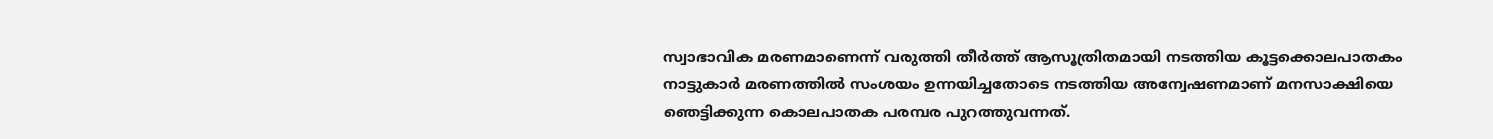സ്വാഭാവിക മരണമാണെന്ന് വരുത്തി തീര്‍ത്ത് ആസൂത്രിതമായി നടത്തിയ കൂട്ടക്കൊലപാതകം നാട്ടുകാര്‍ മരണത്തില്‍ സംശയം ഉന്നയിച്ചതോടെ നടത്തിയ അന്വേഷണമാണ് മനസാക്ഷിയെ ഞെട്ടിക്കുന്ന കൊലപാതക പരമ്പര പുറത്തുവന്നത്.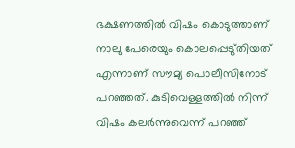ഭക്ഷണത്തില്‍ വിഷം കൊടുത്താണ് നാലു പേരെയും കൊലപ്പെടു്തിയത് എന്നാണ് സൗമ്യ പൊലീസിനോട് പറഞ്ഞത്. കുടിവെള്ളത്തില്‍ നിന്ന് വിഷം കലര്‍ന്നുവെന്ന് പറഞ്ഞ്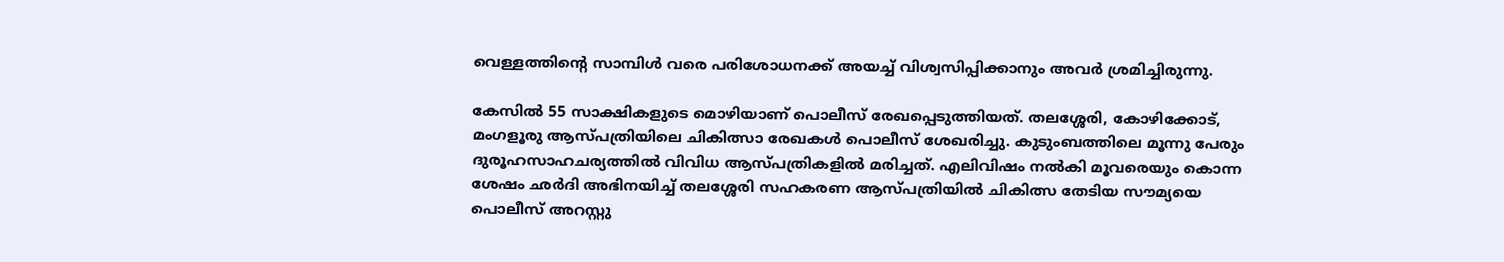വെള്ളത്തിന്റെ സാമ്പിള്‍ വരെ പരിശോധനക്ക് അയച്ച് വിശ്വസിപ്പിക്കാനും അവര്‍ ശ്രമിച്ചിരുന്നു.

കേസില്‍ 55 സാക്ഷികളുടെ മൊഴിയാണ് പൊലീസ് രേഖപ്പെടുത്തിയത്. തലശ്ശേരി, കോഴിക്കോട്, മംഗളൂരു ആസ്പത്രിയിലെ ചികിത്സാ രേഖകള്‍ പൊലീസ് ശേഖരിച്ചു. കുടുംബത്തിലെ മൂന്നു പേരും ദുരൂഹസാഹചര്യത്തില്‍ വിവിധ ആസ്പത്രികളില്‍ മരിച്ചത്. എലിവിഷം നല്‍കി മൂവരെയും കൊന്ന ശേഷം ഛര്‍ദി അഭിനയിച്ച് തലശ്ശേരി സഹകരണ ആസ്പത്രിയില്‍ ചികിത്സ തേടിയ സൗമ്യയെ പൊലീസ് അറസ്റ്റു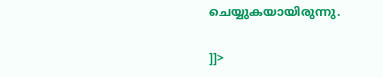ചെയ്യുകയായിരുന്നു.

]]>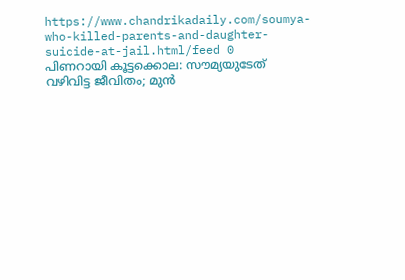https://www.chandrikadaily.com/soumya-who-killed-parents-and-daughter-suicide-at-jail.html/feed 0
പിണറായി കൂട്ടക്കൊല: സൗമ്യയുടേത് വഴിവിട്ട ജീവിതം; മുന്‍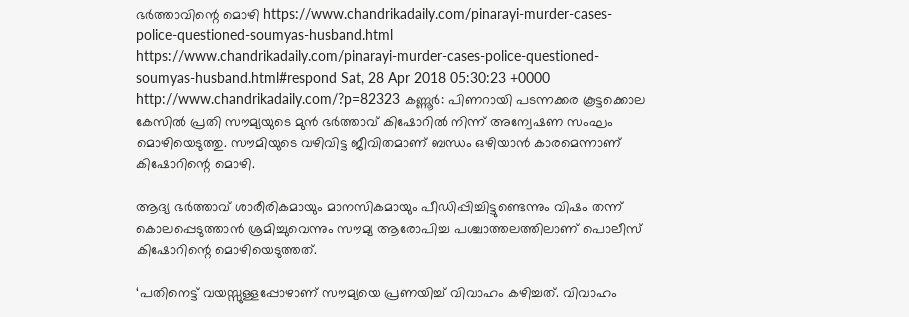ഭര്‍ത്താവിന്റെ മൊഴി https://www.chandrikadaily.com/pinarayi-murder-cases-police-questioned-soumyas-husband.html https://www.chandrikadaily.com/pinarayi-murder-cases-police-questioned-soumyas-husband.html#respond Sat, 28 Apr 2018 05:30:23 +0000 http://www.chandrikadaily.com/?p=82323 കണ്ണൂര്‍: പിണറായി പടന്നക്കര കൂട്ടക്കൊല കേസില്‍ പ്രതി സൗമ്യയുടെ മുന്‍ ഭര്‍ത്താവ് കിഷോറില്‍ നിന്ന് അന്വേഷണ സംഘം മൊഴിയെടുത്തു. സൗമിയുടെ വഴിവിട്ട ജീവിതമാണ് ബന്ധം ഒഴിയാന്‍ കാരമെന്നാണ് കിഷോറിന്റെ മൊഴി.

ആദ്യ ഭര്‍ത്താവ് ശാരീരികമായും മാനസികമായും പീഡിപ്പിച്ചിട്ടുണ്ടെന്നും വിഷം തന്ന് കൊലപ്പെടുത്താന്‍ ശ്രമിച്ചുവെന്നും സൗമ്യ ആരോപിച്ച പശ്ചാത്തലത്തിലാണ് പൊലീസ് കിഷോറിന്റെ മൊഴിയെടുത്തത്.

‘പതിനെട്ട് വയസ്സുള്ളപ്പോഴാണ് സൗമ്യയെ പ്രണയിച്ച് വിവാഹം കഴിച്ചത്. വിവാഹം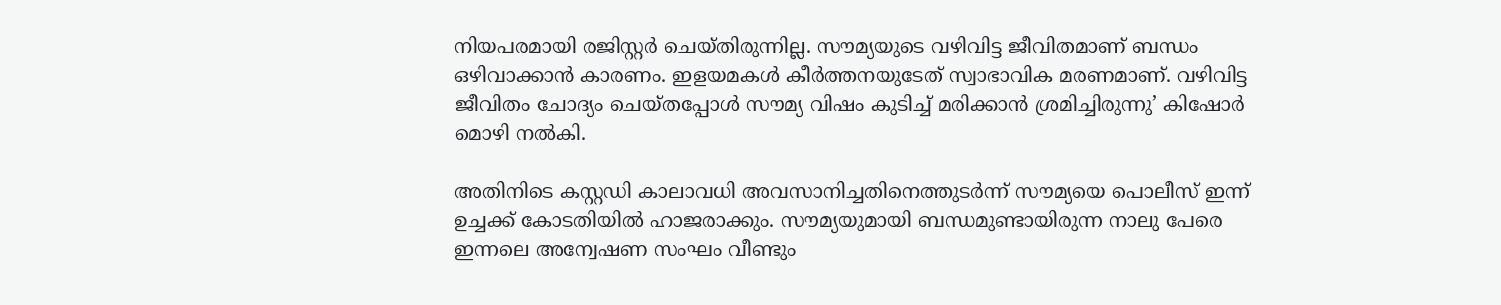നിയപരമായി രജിസ്റ്റര്‍ ചെയ്തിരുന്നില്ല. സൗമ്യയുടെ വഴിവിട്ട ജീവിതമാണ് ബന്ധം ഒഴിവാക്കാന്‍ കാരണം. ഇളയമകള്‍ കീര്‍ത്തനയുടേത് സ്വാഭാവിക മരണമാണ്. വഴിവിട്ട ജീവിതം ചോദ്യം ചെയ്തപ്പോള്‍ സൗമ്യ വിഷം കുടിച്ച് മരിക്കാന്‍ ശ്രമിച്ചിരുന്നു’ കിഷോര്‍ മൊഴി നല്‍കി.

അതിനിടെ കസ്റ്റഡി കാലാവധി അവസാനിച്ചതിനെത്തുടര്‍ന്ന് സൗമ്യയെ പൊലീസ് ഇന്ന് ഉച്ചക്ക് കോടതിയില്‍ ഹാജരാക്കും. സൗമ്യയുമായി ബന്ധമുണ്ടായിരുന്ന നാലു പേരെ ഇന്നലെ അന്വേഷണ സംഘം വീണ്ടും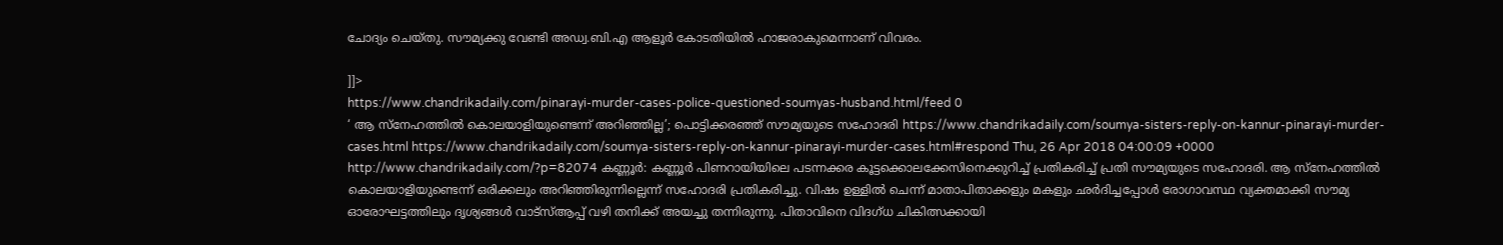ചോദ്യം ചെയ്തു. സൗമ്യക്കു വേണ്ടി അഡ്വ.ബി.എ ആളൂര്‍ കോടതിയില്‍ ഹാജരാകുമെന്നാണ് വിവരം.

]]>
https://www.chandrikadaily.com/pinarayi-murder-cases-police-questioned-soumyas-husband.html/feed 0
‘ ആ സ്‌നേഹത്തില്‍ കൊലയാളിയുണ്ടെന്ന് അറിഞ്ഞില്ല’; പൊട്ടിക്കരഞ്ഞ് സൗമ്യയുടെ സഹോദരി https://www.chandrikadaily.com/soumya-sisters-reply-on-kannur-pinarayi-murder-cases.html https://www.chandrikadaily.com/soumya-sisters-reply-on-kannur-pinarayi-murder-cases.html#respond Thu, 26 Apr 2018 04:00:09 +0000 http://www.chandrikadaily.com/?p=82074 കണ്ണൂര്‍: കണ്ണൂര്‍ പിണറായിയിലെ പടന്നക്കര കൂട്ടക്കൊലക്കേസിനെക്കുറിച്ച് പ്രതികരിച്ച് പ്രതി സൗമ്യയുടെ സഹോദരി. ആ സ്‌നേഹത്തില്‍ കൊലയാളിയുണ്ടെന്ന് ഒരിക്കലും അറിഞ്ഞിരുന്നില്ലെന്ന് സഹോദരി പ്രതികരിച്ചു. വിഷം ഉള്ളില്‍ ചെന്ന് മാതാപിതാക്കളും മകളും ഛര്‍ദിച്ചപ്പോള്‍ രോഗാവസ്ഥ വ്യക്തമാക്കി സൗമ്യ ഓരോഘട്ടത്തിലും ദൃശ്യങ്ങള്‍ വാട്‌സ്ആപ്പ് വഴി തനിക്ക് അയച്ചു തന്നിരുന്നു. പിതാവിനെ വിദഗ്ധ ചികിത്സക്കായി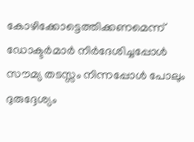കോഴിക്കോട്ടെത്തിക്കണമെന്ന് ഡോക്ടര്‍മാര്‍ നിര്‍ദേശിച്ചപ്പോള്‍ സൗമ്യ തടസ്സം നിന്നപ്പോള്‍ പോലും ദുരുദ്ദേശ്യം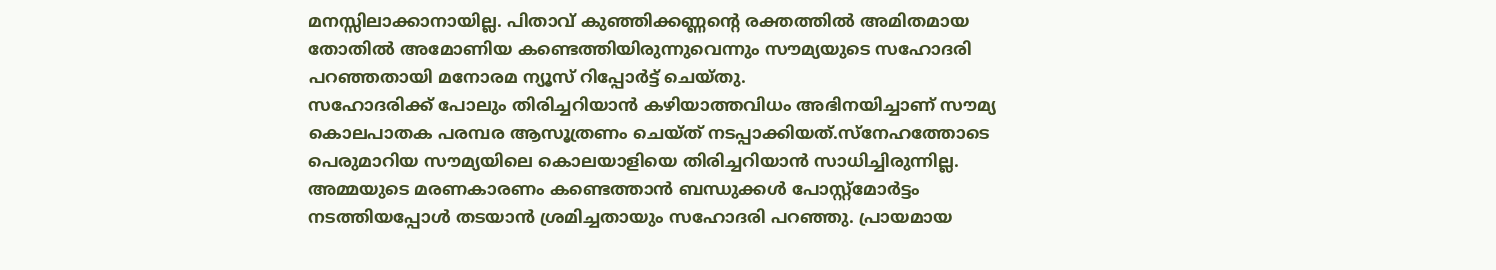മനസ്സിലാക്കാനായില്ല. പിതാവ് കുഞ്ഞിക്കണ്ണന്റെ രക്തത്തില്‍ അമിതമായ തോതില്‍ അമോണിയ കണ്ടെത്തിയിരുന്നുവെന്നും സൗമ്യയുടെ സഹോദരി പറഞ്ഞതായി മനോരമ ന്യൂസ് റിപ്പോര്‍ട്ട് ചെയ്തു.
സഹോദരിക്ക് പോലും തിരിച്ചറിയാന്‍ കഴിയാത്തവിധം അഭിനയിച്ചാണ് സൗമ്യ കൊലപാതക പരമ്പര ആസൂത്രണം ചെയ്ത് നടപ്പാക്കിയത്.സ്‌നേഹത്തോടെ പെരുമാറിയ സൗമ്യയിലെ കൊലയാളിയെ തിരിച്ചറിയാന്‍ സാധിച്ചിരുന്നില്ല. അമ്മയുടെ മരണകാരണം കണ്ടെത്താന്‍ ബന്ധുക്കള്‍ പോസ്റ്റ്‌മോര്‍ട്ടം നടത്തിയപ്പോള്‍ തടയാന്‍ ശ്രമിച്ചതായും സഹോദരി പറഞ്ഞു. പ്രായമായ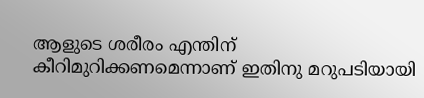ആളുടെ ശരീരം എന്തിന് കീറിമുറിക്കണമെന്നാണ് ഇതിനു മറുപടിയായി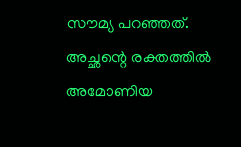സൗമ്യ പറഞ്ഞത്. അച്ഛന്റെ രക്തത്തില്‍ അമോണിയ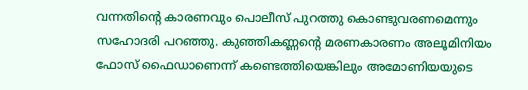വന്നതിന്റെ കാരണവും പൊലീസ് പുറത്തു കൊണ്ടുവരണമെന്നും സഹോദരി പറഞ്ഞു. കുഞ്ഞികണ്ണന്റെ മരണകാരണം അലൂമിനിയം ഫോസ് ഫൈഡാണെന്ന് കണ്ടെത്തിയെങ്കിലും അമോണിയയുടെ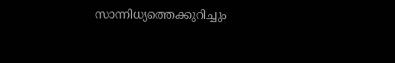സാന്നിധ്യത്തെക്കുറിച്ചും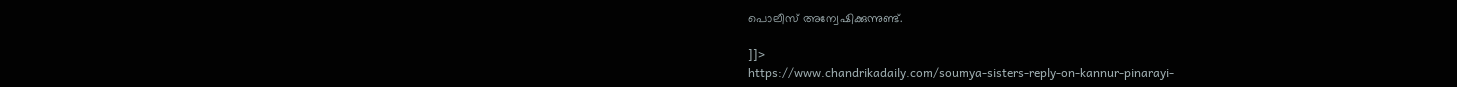പൊലീസ് അന്വേഷിക്കുന്നുണ്ട്.

]]>
https://www.chandrikadaily.com/soumya-sisters-reply-on-kannur-pinarayi-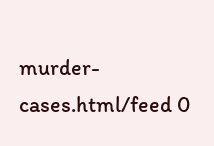murder-cases.html/feed 0